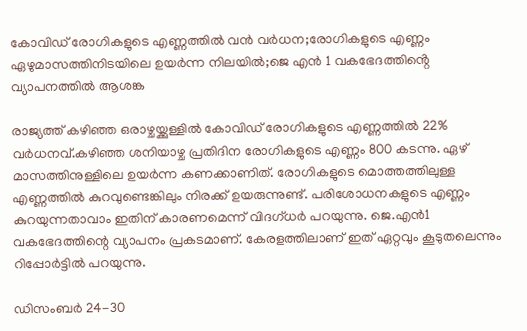കോവിഡ് രോഗികളുടെ എണ്ണത്തിൽ വൻ വർധന;രോഗികളുടെ എണ്ണം ഏഴുമാസത്തിനിടയിലെ ഉയർന്ന നിലയിൽ;ജെ എൻ 1 വകഭേദത്തിൻ്റെ വ്യാപനത്തിൽ ആശങ്ക

രാജ്യത്ത് കഴിഞ്ഞ ഒരാഴ്ചയ്ക്കുള്ളില്‍ കോവിഡ് രോഗികളുടെ എണ്ണത്തില്‍ 22% വര്‍ധനവ്.കഴിഞ്ഞ ശനിയാഴ്ച പ്രതിദിന രോഗികളുടെ എണ്ണം 800 കടന്നു. ഏഴ് മാസത്തിനുള്ളിലെ ഉയര്‍ന്ന കണക്കാണിത്. രോഗികളുടെ മൊത്തത്തിലുള്ള എണ്ണത്തില്‍ കുറവുണ്ടെങ്കിലും നിരക്ക് ഉയരുന്നുണ്ട്. പരിശോധനകളുടെ എണ്ണം കുറയുന്നതാവാം ഇതിന് കാരണമെന്ന് വിദഗ്ധര്‍ പറയുന്നു. ജെ.എന്‍1 വകഭേദത്തിന്റെ വ്യാപനം പ്രകടമാണ്. കേരളത്തിലാണ് ഇത് ഏറ്റവും കൂടുതലെന്നും റിപ്പോര്‍ട്ടില്‍ പറയുന്നു.

ഡിസംബര്‍ 24-30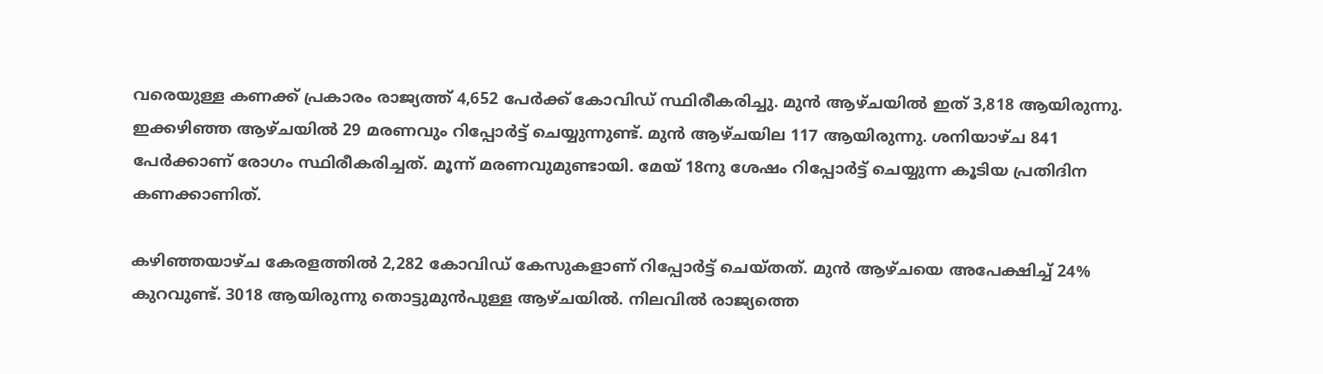വരെയുള്ള കണക്ക് പ്രകാരം രാജ്യത്ത് 4,652 പേര്‍ക്ക് കോവിഡ് സ്ഥിരീകരിച്ചു. മുന്‍ ആഴ്ചയില്‍ ഇത് 3,818 ആയിരുന്നു. ഇക്കഴിഞ്ഞ ആഴ്ചയില്‍ 29 മരണവും റിപ്പോര്‍ട്ട് ചെയ്യുന്നുണ്ട്. മുന്‍ ആഴ്ചയില 117 ആയിരുന്നു. ശനിയാഴ്ച 841 പേര്‍ക്കാണ് രോഗം സ്ഥിരീകരിച്ചത്. മൂന്ന് മരണവുമുണ്ടായി. മേയ് 18നു ശേഷം റിപ്പോര്‍ട്ട് ചെയ്യുന്ന കൂടിയ പ്രതിദിന കണക്കാണിത്.

കഴിഞ്ഞയാഴ്ച കേരളത്തില്‍ 2,282 കോവിഡ് കേസുകളാണ് റിപ്പോര്‍ട്ട് ചെയ്തത്. മുന്‍ ആഴ്ചയെ അപേക്ഷിച്ച്‌ 24% കുറവുണ്ട്. 3018 ആയിരുന്നു തൊട്ടുമുന്‍പുള്ള ആഴ്ചയില്‍. നിലവില്‍ രാജ്യത്തെ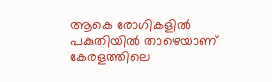ആകെ രോഗികളില്‍ പകുതിയില്‍ താഴെയാണ് കേരളത്തിലെ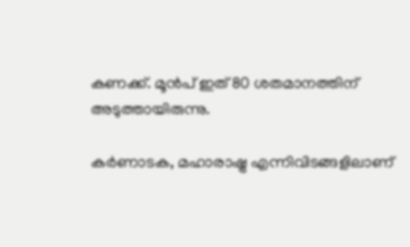കണക്ക്. മൂന്‍പ് ഇത് 80 ശതമാനത്തിന് അടുത്തായിരുന്നു.

കര്‍ണാടക, മഹാരാഷ്ട്ര എന്നിവിടങ്ങളിലാണ്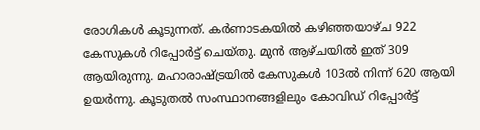രോഗികള്‍ കൂടുന്നത്. കര്‍ണാടകയില്‍ കഴിഞ്ഞയാഴ്ച 922 കേസുകള്‍ റിപ്പോര്‍ട്ട് ചെയ്തു. മുന്‍ ആഴ്ചയില്‍ ഇത് 309 ആയിരുന്നു. മഹാരാഷ്ട്രയില്‍ കേസുകള്‍ 103ല്‍ നിന്ന് 620 ആയി ഉയര്‍ന്നു. കൂടുതല്‍ സംസ്ഥാനങ്ങളിലും കോവിഡ് റിപ്പോര്‍ട്ട്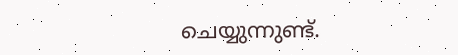ചെയ്യുന്നുണ്ട്.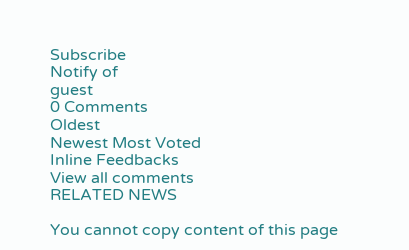Subscribe
Notify of
guest
0 Comments
Oldest
Newest Most Voted
Inline Feedbacks
View all comments
RELATED NEWS

You cannot copy content of this page